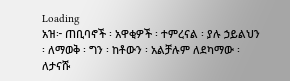Loading
አዝ፦ ጠቢባኖች ፡ አዋቂዎች ፡ ተምረናል ፡ ያሉ ኃይልህን ፡ ለማወቅ ፡ ግን ፡ ከቶውን ፡ አልቻሉም ለደካማው ፡ ለታናሹ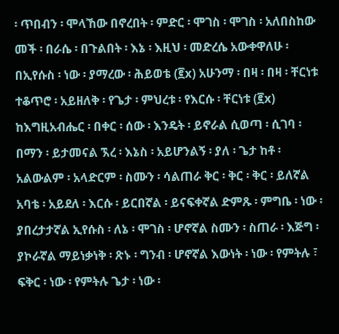፡ ጥበብን ፡ ሞላኸው በኖረበት ፡ ምድር ፡ ሞገስ ፡ ሞገስ ፡ አለበስከው መች ፡ በራሴ ፡ በጉልበት ፡ እኔ ፡ እዚህ ፡ መድረሴ አውቀዋለሁ ፡ በኢየሱስ ፡ ነው ፡ ያማረው ፡ ሕይወቴ (፪x) አሁንማ ፡ በዛ ፡ በዛ ፡ ቸርነቱ ተቆጥሮ ፡ አይዘለቅ ፡ የጌታ ፡ ምህረቱ ፡ የእርሱ ፡ ቸርነቱ (፪x) ከእግዚአብሔር ፡ በቀር ፡ ሰው ፡ እንዴት ፡ ይኖራል ሲወጣ ፡ ሲገባ ፡ በማን ፡ ይታመናል ኧረ ፡ እኔስ ፡ አይሆንልኝ ፡ ያለ ፡ ጌታ ከቶ ፡ አልውልም ፡ አላድርም ፡ ስሙን ፡ ሳልጠራ ቅር ፡ ቅር ፡ ቅር ፡ ይለኛል አባቴ ፡ አይደለ ፡ እርሱ ፡ ይርበኛል ፡ ይናፍቀኛል ድምጹ ፡ ምግቤ ፡ ነው ፡ ያበረታታኛል ኢየሱስ ፡ ለኔ ፡ ሞገስ ፡ ሆኖኛል ስሙን ፡ ስጠራ ፡ እጅግ ፡ ያኮራኛል ማይነቃነቅ ፡ ጽኑ ፡ ግንብ ፡ ሆኖኛል እውነት ፡ ነው ፡ የምትሉ ፣ ፍቅር ፡ ነው ፡ የምትሉ ጌታ ፡ ነው ፡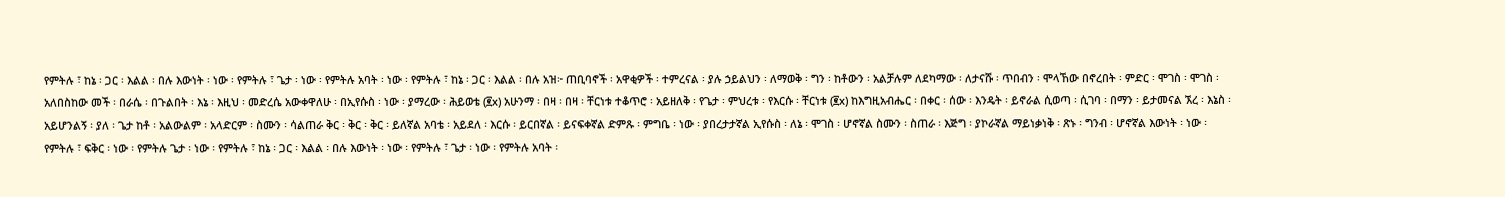የምትሉ ፣ ከኔ ፡ ጋር ፡ እልል ፡ በሉ እውነት ፡ ነው ፡ የምትሉ ፣ ጌታ ፡ ነው ፡ የምትሉ አባት ፡ ነው ፡ የምትሉ ፣ ከኔ ፡ ጋር ፡ እልል ፡ በሉ አዝ፦ ጠቢባኖች ፡ አዋቂዎች ፡ ተምረናል ፡ ያሉ ኃይልህን ፡ ለማወቅ ፡ ግን ፡ ከቶውን ፡ አልቻሉም ለደካማው ፡ ለታናሹ ፡ ጥበብን ፡ ሞላኸው በኖረበት ፡ ምድር ፡ ሞገስ ፡ ሞገስ ፡ አለበስከው መች ፡ በራሴ ፡ በጉልበት ፡ እኔ ፡ እዚህ ፡ መድረሴ አውቀዋለሁ ፡ በኢየሱስ ፡ ነው ፡ ያማረው ፡ ሕይወቴ (፪x) አሁንማ ፡ በዛ ፡ በዛ ፡ ቸርነቱ ተቆጥሮ ፡ አይዘለቅ ፡ የጌታ ፡ ምህረቱ ፡ የእርሱ ፡ ቸርነቱ (፪x) ከእግዚአብሔር ፡ በቀር ፡ ሰው ፡ እንዴት ፡ ይኖራል ሲወጣ ፡ ሲገባ ፡ በማን ፡ ይታመናል ኧረ ፡ እኔስ ፡ አይሆንልኝ ፡ ያለ ፡ ጌታ ከቶ ፡ አልውልም ፡ አላድርም ፡ ስሙን ፡ ሳልጠራ ቅር ፡ ቅር ፡ ቅር ፡ ይለኛል አባቴ ፡ አይደለ ፡ እርሱ ፡ ይርበኛል ፡ ይናፍቀኛል ድምጹ ፡ ምግቤ ፡ ነው ፡ ያበረታታኛል ኢየሱስ ፡ ለኔ ፡ ሞገስ ፡ ሆኖኛል ስሙን ፡ ስጠራ ፡ እጅግ ፡ ያኮራኛል ማይነቃነቅ ፡ ጽኑ ፡ ግንብ ፡ ሆኖኛል እውነት ፡ ነው ፡ የምትሉ ፣ ፍቅር ፡ ነው ፡ የምትሉ ጌታ ፡ ነው ፡ የምትሉ ፣ ከኔ ፡ ጋር ፡ እልል ፡ በሉ እውነት ፡ ነው ፡ የምትሉ ፣ ጌታ ፡ ነው ፡ የምትሉ አባት ፡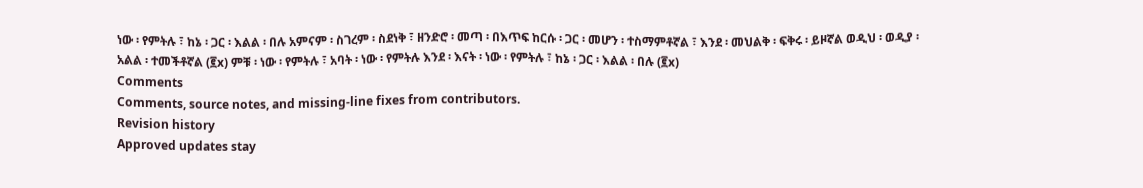ነው ፡ የምትሉ ፣ ከኔ ፡ ጋር ፡ እልል ፡ በሉ አምናም ፡ ስገረም ፡ ስደነቅ ፣ ዘንድሮ ፡ መጣ ፡ በእጥፍ ከርሱ ፡ ጋር ፡ መሆን ፡ ተስማምቶኛል ፣ እንደ ፡ መህልቅ ፡ ፍቅሩ ፡ ይዞኛል ወዲህ ፡ ወዲያ ፡ አልል ፡ ተመችቶኛል (፪x) ምቹ ፡ ነው ፡ የምትሉ ፣ አባት ፡ ነው ፡ የምትሉ እንደ ፡ እናት ፡ ነው ፡ የምትሉ ፣ ከኔ ፡ ጋር ፡ እልል ፡ በሉ (፪x)
Comments
Comments, source notes, and missing-line fixes from contributors.
Revision history
Approved updates stay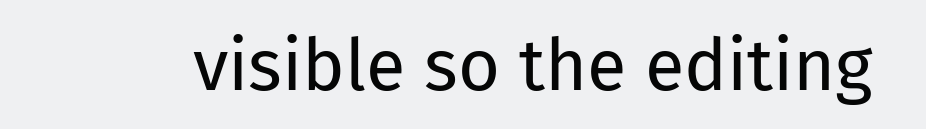visible so the editing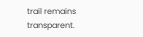trail remains transparent.